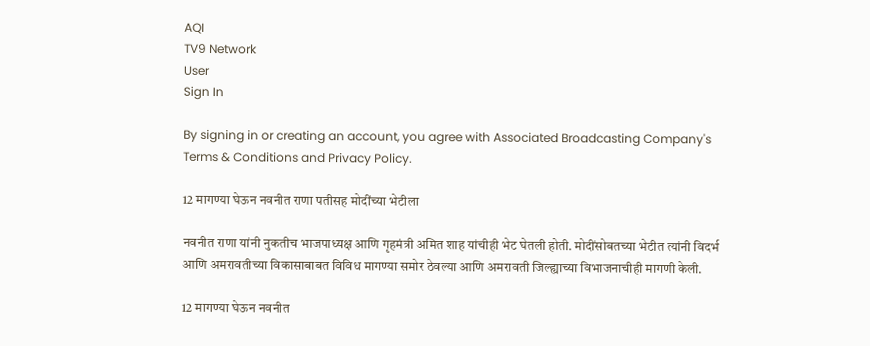AQI
TV9 Network
User
Sign In

By signing in or creating an account, you agree with Associated Broadcasting Company's Terms & Conditions and Privacy Policy.

12 मागण्या घेऊन नवनीत राणा पतीसह मोदींच्या भेटीला

नवनीत राणा यांनी नुकतीच भाजपाध्यक्ष आणि गृहमंत्री अमित शाह यांचीही भेट घेतली होती. मोदींसोबतच्या भेटीत त्यांनी विदर्भ आणि अमरावतीच्या विकासाबाबत विविध मागण्या समोर ठेवल्या आणि अमरावती जिल्ह्याच्या विभाजनाचीही मागणी केली.

12 मागण्या घेऊन नवनीत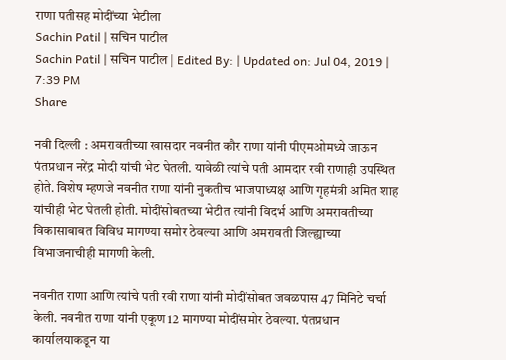राणा पतीसह मोदींच्या भेटीला
Sachin Patil | सचिन पाटील
Sachin Patil | सचिन पाटील | Edited By: | Updated on: Jul 04, 2019 | 7:39 PM
Share

नवी दिल्ली : अमरावतीच्या खासदार नवनीत कौर राणा यांनी पीएमओमध्ये जाऊन पंतप्रधान नरेंद्र मोदी यांची भेट घेतली. यावेळी त्यांचे पती आमदार रवी राणाही उपस्थित होते. विशेष म्हणजे नवनीत राणा यांनी नुकतीच भाजपाध्यक्ष आणि गृहमंत्री अमित शाह यांचीही भेट घेतली होती. मोदींसोबतच्या भेटीत त्यांनी विदर्भ आणि अमरावतीच्या विकासाबाबत विविध मागण्या समोर ठेवल्या आणि अमरावती जिल्ह्याच्या विभाजनाचीही मागणी केली.

नवनीत राणा आणि त्यांचे पती रवी राणा यांनी मोदींसोबत जवळपास 47 मिनिटे चर्चा केली. नवनीत राणा यांनी एकूण 12 मागण्या मोदींसमोर ठेवल्या. पंतप्रधान कार्यालयाकडून या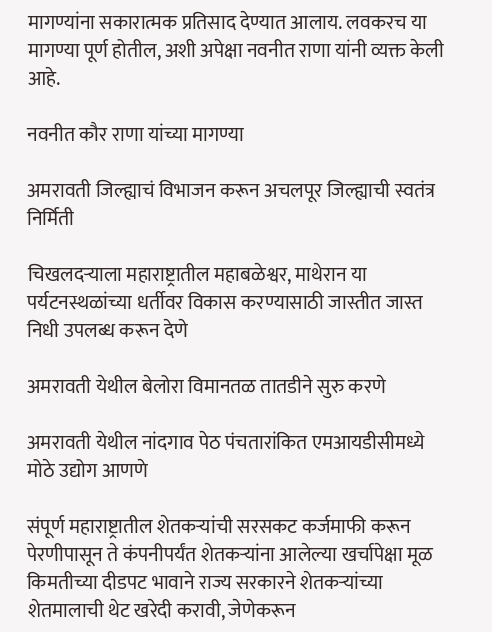मागण्यांना सकारात्मक प्रतिसाद देण्यात आलाय. लवकरच या मागण्या पूर्ण होतील, अशी अपेक्षा नवनीत राणा यांनी व्यक्त केली आहे.

नवनीत कौर राणा यांच्या मागण्या

अमरावती जिल्ह्याचं विभाजन करून अचलपूर जिल्ह्याची स्वतंत्र निर्मिती

चिखलदऱ्याला महाराष्ट्रातील महाबळेश्वर, माथेरान या पर्यटनस्थळांच्या धर्तीवर विकास करण्यासाठी जास्तीत जास्त निधी उपलब्ध करून देणे

अमरावती येथील बेलोरा विमानतळ तातडीने सुरु करणे

अमरावती येथील नांदगाव पेठ पंचतारांकित एमआयडीसीमध्ये मोठे उद्योग आणणे

संपूर्ण महाराष्ट्रातील शेतकऱ्यांची सरसकट कर्जमाफी करून पेरणीपासून ते कंपनीपर्यंत शेतकऱ्यांना आलेल्या खर्चापेक्षा मूळ किमतीच्या दीडपट भावाने राज्य सरकारने शेतकऱ्यांच्या शेतमालाची थेट खरेदी करावी, जेणेकरून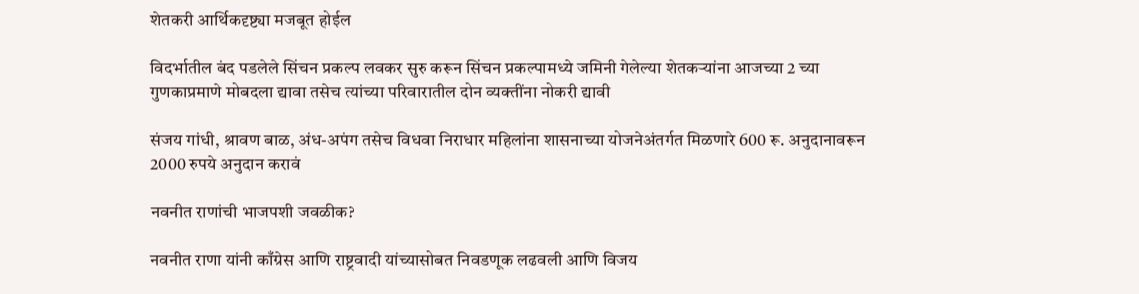शेतकरी आर्थिकदृष्ट्या मजबूत होईल

विदर्भातील बंद पडलेले सिंचन प्रकल्प लवकर सुरु करून सिंचन प्रकल्पामध्ये जमिनी गेलेल्या शेतकऱ्यांना आजच्या 2 च्या गुणकाप्रमाणे मोबदला द्यावा तसेच त्यांच्या परिवारातील दोन व्यक्तींना नोकरी द्यावी

संजय गांधी, श्रावण बाळ, अंध-अपंग तसेच विधवा निराधार महिलांना शासनाच्या योजनेअंतर्गत मिळणारे 600 रू. अनुदानावरून 2000 रुपये अनुदान करावं

नवनीत राणांची भाजपशी जवळीक?

नवनीत राणा यांनी काँग्रेस आणि राष्ट्रवादी यांच्यासोबत निवडणूक लढवली आणि विजय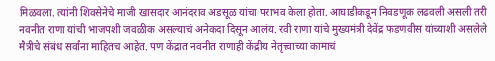मिळवला. त्यांनी शिवसेनेचे माजी खासदार आनंदराव अडसूळ यांचा पराभव केला होता. आघाडीकडून निवडणूक लढवली असली तरी नवनीत राणा यांची भाजपशी जवळीक असल्याचं अनेकदा दिसून आलंय. रवी राणा यांचे मुख्यमंत्री देवेंद्र फडणवीस यांच्याशी असलेले मैत्रीचे संबंध सर्वांना माहितच आहेत. पण केंद्रात नवनीत राणाही केंद्रीय नेतृत्त्वाच्या कामाचं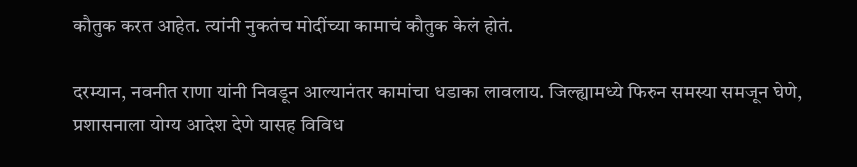कौतुक करत आहेत. त्यांनी नुकतंच मोदींच्या कामाचं कौतुक केलं होतं.

दरम्यान, नवनीत राणा यांनी निवडून आल्यानंतर कामांचा धडाका लावलाय. जिल्ह्यामध्ये फिरुन समस्या समजून घेणे, प्रशासनाला योग्य आदेश देणे यासह विविध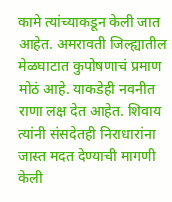कामे त्यांच्याकडून केली जात आहेत. अमरावती जिल्ह्यातील मेळघाटात कुपोषणाचं प्रमाण मोठं आहे. याकडेही नवनीत राणा लक्ष देत आहेत. शिवाय त्यांनी संसदेतही निराधारांना जास्त मदत देण्याची मागणी केली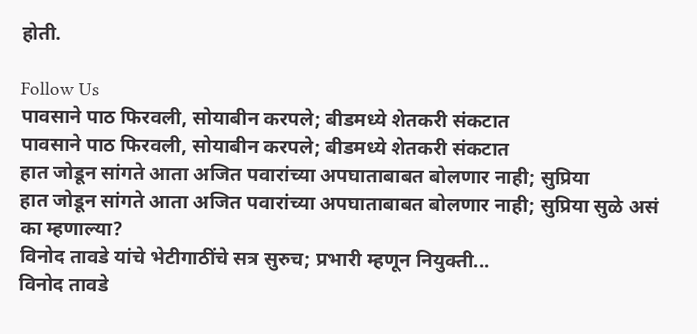होती.

Follow Us
पावसाने पाठ फिरवली, सोयाबीन करपले; बीडमध्ये शेतकरी संकटात
पावसाने पाठ फिरवली, सोयाबीन करपले; बीडमध्ये शेतकरी संकटात
हात जोडून सांगते आता अजित पवारांच्या अपघाताबाबत बोलणार नाही; सुप्रिया
हात जोडून सांगते आता अजित पवारांच्या अपघाताबाबत बोलणार नाही; सुप्रिया सुळे असं का म्हणाल्या?
विनोद तावडे यांचे भेटीगाठींचे सत्र सुरुच; प्रभारी म्हणून नियुक्ती...
विनोद तावडे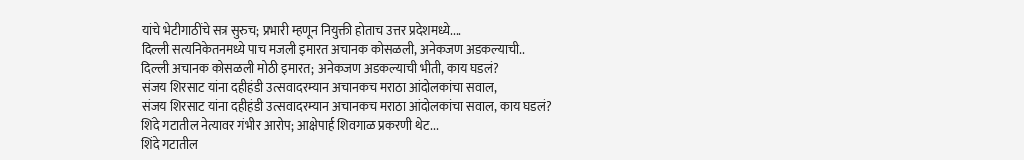यांचे भेटीगाठींचे सत्र सुरुच; प्रभारी म्हणून नियुक्ती होताच उत्तर प्रदेशमध्ये....
दिल्ली सत्यनिकेतनमध्ये पाच मजली इमारत अचानक कोसळली, अनेकजण अडकल्याची..
दिल्ली अचानक कोसळली मोठी इमारत; अनेकजण अडकल्याची भीती, काय घडलं?
संजय शिरसाट यांना दहीहंडी उत्सवादरम्यान अचानकच मराठा आंदोलकांचा सवाल,
संजय शिरसाट यांना दहीहंडी उत्सवादरम्यान अचानकच मराठा आंदोलकांचा सवाल, काय घडलं?
शिंदे गटातील नेत्यावर गंभीर आरोप; आक्षेपार्ह शिवगाळ प्रकरणी थेट...
शिंदे गटातील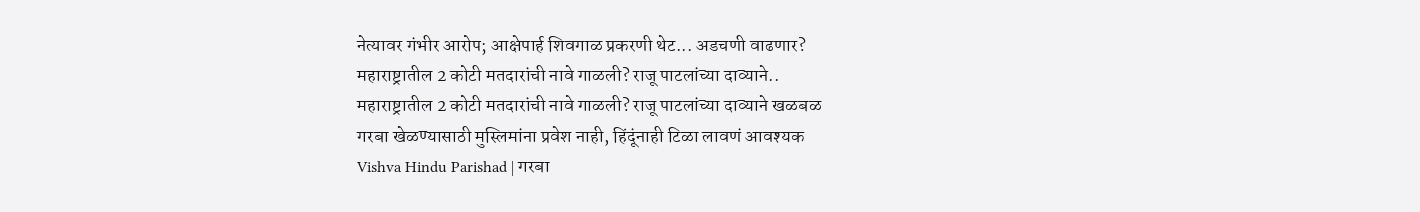नेत्यावर गंभीर आरोप; आक्षेपार्ह शिवगाळ प्रकरणी थेट... अडचणी वाढणार?
महाराष्ट्रातील 2 कोटी मतदारांची नावे गाळली? राजू पाटलांच्या दाव्याने..
महाराष्ट्रातील 2 कोटी मतदारांची नावे गाळली? राजू पाटलांच्या दाव्याने खळबळ
गरबा खेळण्यासाठी मुस्लिमांना प्रवेश नाही, हिंदूंनाही टिळा लावणं आवश्यक
Vishva Hindu Parishad | गरबा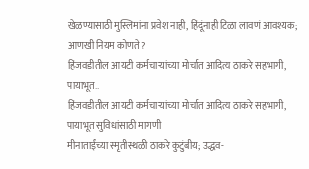खेळण्यासाठी मुस्लिमांना प्रवेश नाही, हिंदूंनाही टिळा लावणं आवश्यक; आणखी नियम कोणते?
हिंजवडीतील आयटी कर्मचाऱ्यांच्या मोर्चात आदित्य ठाकरे सहभागी, पायाभूत..
हिंजवडीतील आयटी कर्मचाऱ्यांच्या मोर्चात आदित्य ठाकरे सहभागी, पायाभूत सुविधांसाठी मागणी
मीनाताईंच्या स्मृतीस्थळी ठाकरे कुटुंबीय; उद्धव-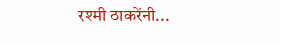रश्मी ठाकरेंनी...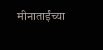मीनाताईंच्या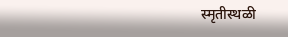स्मृतीस्थळी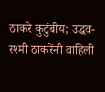ठाकरे कुटुंबीय; उद्धव-रश्मी ठाकरेंनी वाहिली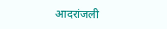आदरांजली